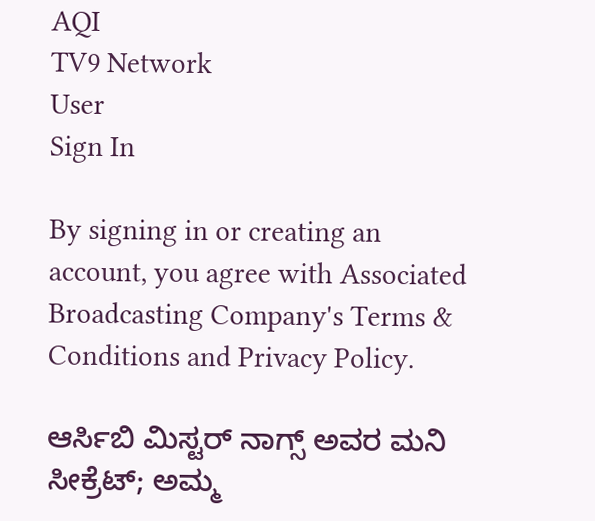AQI
TV9 Network
User
Sign In

By signing in or creating an account, you agree with Associated Broadcasting Company's Terms & Conditions and Privacy Policy.

ಆರ್ಸಿಬಿ ಮಿಸ್ಟರ್ ನಾಗ್ಸ್ ಅವರ ಮನಿ ಸೀಕ್ರೆಟ್; ಅಮ್ಮ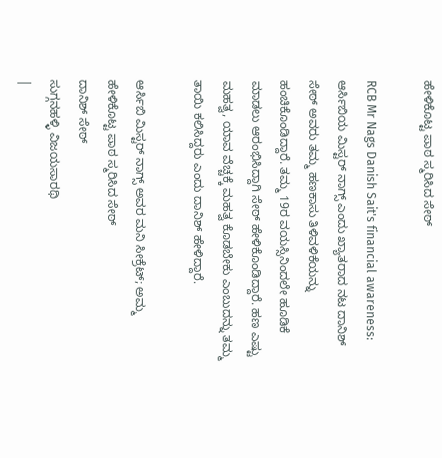ಹೇಳಿಕೊಟ್ಟ ಪಾಠ ಸ್ಮರಿಸಿದ ಸೇಠ್

RCB Mr Nags Danish Sait's financial awareness: ಆರ್ಸಿಬಿಯ ಮಿಸ್ಟರ್ ನಾಗ್ಸ್ ಎಂದು ಖ್ಯಾತರಾದ ನಟ ದಾನಿಶ್ ಸೇಠ್ ಅವರು ತಮ್ಮ ಹಣಕಾಸು ತಿಳಿವಳಿಕೆಯನ್ನು ಹಂಚಿಕೊಂಡಿದ್ದಾರೆ. ತಮ್ಮ 19ರ ವಯಸ್ಸಿನಿಂದಲೇ ಹೂಡಿಕೆ ಮಾಡಲು ಆರಂಭಿಸಿದ್ದಾಗಿ ಸೇಠ್ ಹೇಳಿಕೊಂಡಿದ್ದಾರೆ. ಹಣ ಎಷ್ಟು ಮಹತ್ವ, ಯಾವ ವೆಚ್ಚಕ್ಕೆ ಮಹತ್ವ ಕೊಡಬೇಕು ಎಂಬುದನ್ನು ತಮ್ಮ ತಾಯಿ ಕಲಿಸಿದ್ದರು ಎಂದು ದಾನಿಶ್ ಹೇಳಿದ್ದಾರೆ.

ಆರ್ಸಿಬಿ ಮಿಸ್ಟರ್ ನಾಗ್ಸ್ ಅವರ ಮನಿ ಸೀಕ್ರೆಟ್; ಅಮ್ಮ ಹೇಳಿಕೊಟ್ಟ ಪಾಠ ಸ್ಮರಿಸಿದ ಸೇಠ್
ದಾನಿಶ್ ಸೇಠ್
ಸುಗ್ಗನಹಳ್ಳಿ ವಿಜಯಸಾರಥಿ
|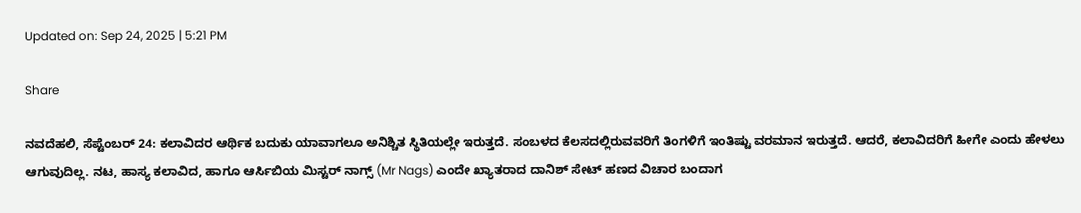Updated on: Sep 24, 2025 | 5:21 PM

Share

ನವದೆಹಲಿ, ಸೆಪ್ಟೆಂಬರ್ 24: ಕಲಾವಿದರ ಆರ್ಥಿಕ ಬದುಕು ಯಾವಾಗಲೂ ಅನಿಶ್ಚಿತ ಸ್ಥಿತಿಯಲ್ಲೇ ಇರುತ್ತದೆ. ಸಂಬಳದ ಕೆಲಸದಲ್ಲಿರುವವರಿಗೆ ತಿಂಗಳಿಗೆ ಇಂತಿಷ್ಟು ವರಮಾನ ಇರುತ್ತದೆ. ಆದರೆ, ಕಲಾವಿದರಿಗೆ ಹೀಗೇ ಎಂದು ಹೇಳಲು ಆಗುವುದಿಲ್ಲ. ನಟ, ಹಾಸ್ಯ ಕಲಾವಿದ, ಹಾಗೂ ಆರ್ಸಿಬಿಯ ಮಿಸ್ಟರ್ ನಾಗ್ಸ್ (Mr Nags) ಎಂದೇ ಖ್ಯಾತರಾದ ದಾನಿಶ್ ಸೇಟ್ ಹಣದ ವಿಚಾರ ಬಂದಾಗ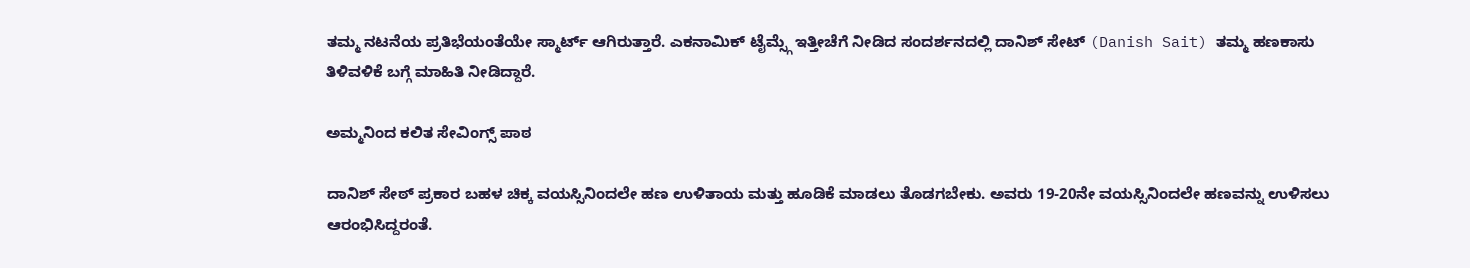ತಮ್ಮ ನಟನೆಯ ಪ್ರತಿಭೆಯಂತೆಯೇ ಸ್ಮಾರ್ಟ್ ಆಗಿರುತ್ತಾರೆ. ಎಕನಾಮಿಕ್ ಟೈಮ್ಸ್ಗೆ ಇತ್ತೀಚೆಗೆ ನೀಡಿದ ಸಂದರ್ಶನದಲ್ಲಿ ದಾನಿಶ್ ಸೇಟ್ (Danish Sait) ತಮ್ಮ ಹಣಕಾಸು ತಿಳಿವಳಿಕೆ ಬಗ್ಗೆ ಮಾಹಿತಿ ನೀಡಿದ್ದಾರೆ.

ಅಮ್ಮನಿಂದ ಕಲಿತ ಸೇವಿಂಗ್ಸ್ ಪಾಠ

ದಾನಿಶ್ ಸೇಠ್ ಪ್ರಕಾರ ಬಹಳ ಚಿಕ್ಕ ವಯಸ್ಸಿನಿಂದಲೇ ಹಣ ಉಳಿತಾಯ ಮತ್ತು ಹೂಡಿಕೆ ಮಾಡಲು ತೊಡಗಬೇಕು. ಅವರು 19-20ನೇ ವಯಸ್ಸಿನಿಂದಲೇ ಹಣವನ್ನು ಉಳಿಸಲು ಆರಂಭಿಸಿದ್ದರಂತೆ.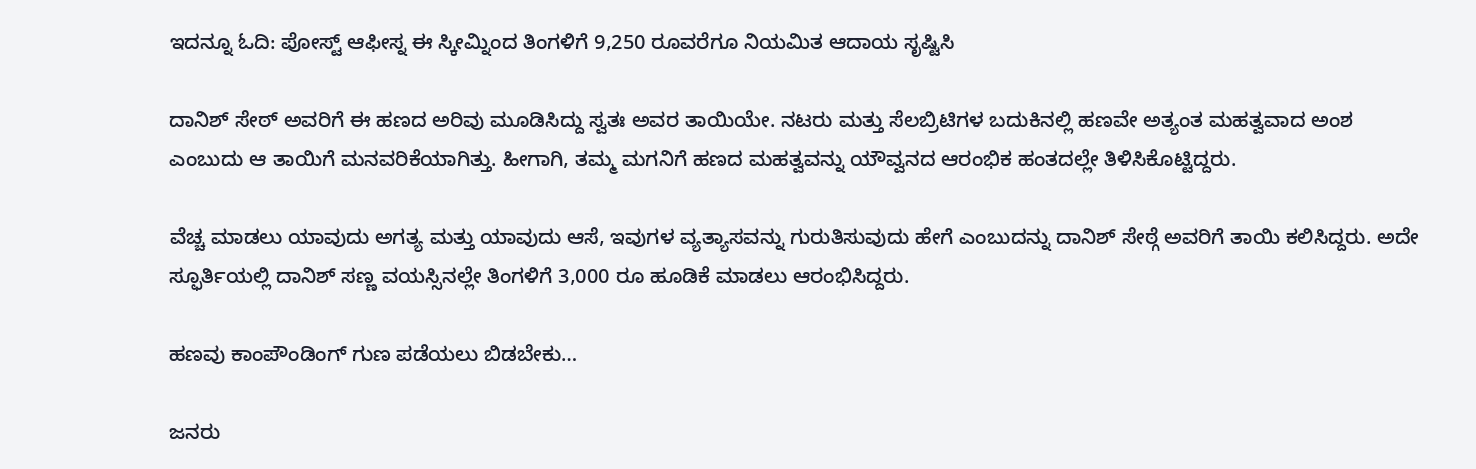ಇದನ್ನೂ ಓದಿ: ಪೋಸ್ಟ್ ಆಫೀಸ್ನ ಈ ಸ್ಕೀಮ್ನಿಂದ ತಿಂಗಳಿಗೆ 9,250 ರೂವರೆಗೂ ನಿಯಮಿತ ಆದಾಯ ಸೃಷ್ಟಿಸಿ

ದಾನಿಶ್ ಸೇಠ್ ಅವರಿಗೆ ಈ ಹಣದ ಅರಿವು ಮೂಡಿಸಿದ್ದು ಸ್ವತಃ ಅವರ ತಾಯಿಯೇ. ನಟರು ಮತ್ತು ಸೆಲಬ್ರಿಟಿಗಳ ಬದುಕಿನಲ್ಲಿ ಹಣವೇ ಅತ್ಯಂತ ಮಹತ್ವವಾದ ಅಂಶ ಎಂಬುದು ಆ ತಾಯಿಗೆ ಮನವರಿಕೆಯಾಗಿತ್ತು. ಹೀಗಾಗಿ, ತಮ್ಮ ಮಗನಿಗೆ ಹಣದ ಮಹತ್ವವನ್ನು ಯೌವ್ವನದ ಆರಂಭಿಕ ಹಂತದಲ್ಲೇ ತಿಳಿಸಿಕೊಟ್ಟಿದ್ದರು.

ವೆಚ್ಚ ಮಾಡಲು ಯಾವುದು ಅಗತ್ಯ ಮತ್ತು ಯಾವುದು ಆಸೆ, ಇವುಗಳ ವ್ಯತ್ಯಾಸವನ್ನು ಗುರುತಿಸುವುದು ಹೇಗೆ ಎಂಬುದನ್ನು ದಾನಿಶ್ ಸೇಠ್ಗೆ ಅವರಿಗೆ ತಾಯಿ ಕಲಿಸಿದ್ದರು. ಅದೇ ಸ್ಫೂರ್ತಿಯಲ್ಲಿ ದಾನಿಶ್ ಸಣ್ಣ ವಯಸ್ಸಿನಲ್ಲೇ ತಿಂಗಳಿಗೆ 3,000 ರೂ ಹೂಡಿಕೆ ಮಾಡಲು ಆರಂಭಿಸಿದ್ದರು.

ಹಣವು ಕಾಂಪೌಂಡಿಂಗ್ ಗುಣ ಪಡೆಯಲು ಬಿಡಬೇಕು…

ಜನರು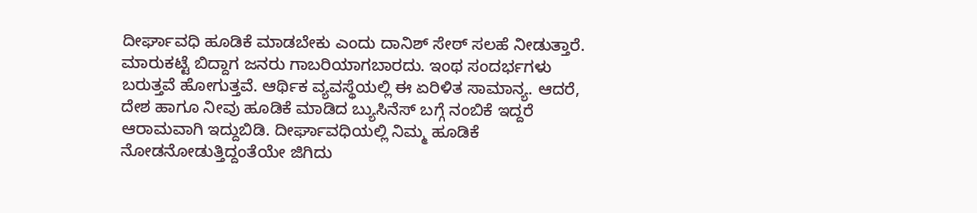ದೀರ್ಘಾವಧಿ ಹೂಡಿಕೆ ಮಾಡಬೇಕು ಎಂದು ದಾನಿಶ್ ಸೇಠ್ ಸಲಹೆ ನೀಡುತ್ತಾರೆ. ಮಾರುಕಟ್ಟೆ ಬಿದ್ದಾಗ ಜನರು ಗಾಬರಿಯಾಗಬಾರದು. ಇಂಥ ಸಂದರ್ಭಗಳು ಬರುತ್ತವೆ ಹೋಗುತ್ತವೆ. ಆರ್ಥಿಕ ವ್ಯವಸ್ಥೆಯಲ್ಲಿ ಈ ಏರಿಳಿತ ಸಾಮಾನ್ಯ. ಆದರೆ, ದೇಶ ಹಾಗೂ ನೀವು ಹೂಡಿಕೆ ಮಾಡಿದ ಬ್ಯುಸಿನೆಸ್ ಬಗ್ಗೆ ನಂಬಿಕೆ ಇದ್ದರೆ ಆರಾಮವಾಗಿ ಇದ್ದುಬಿಡಿ. ದೀರ್ಘಾವಧಿಯಲ್ಲಿ ನಿಮ್ಮ ಹೂಡಿಕೆ ನೋಡನೋಡುತ್ತಿದ್ದಂತೆಯೇ ಜಿಗಿದು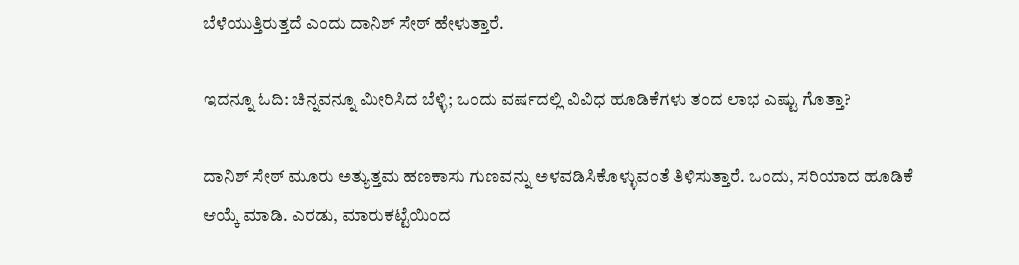ಬೆಳೆಯುತ್ತಿರುತ್ತದೆ ಎಂದು ದಾನಿಶ್ ಸೇಠ್ ಹೇಳುತ್ತಾರೆ.

ಇದನ್ನೂ ಓದಿ: ಚಿನ್ನವನ್ನೂ ಮೀರಿಸಿದ ಬೆಳ್ಳಿ; ಒಂದು ವರ್ಷದಲ್ಲಿ ವಿವಿಧ ಹೂಡಿಕೆಗಳು ತಂದ ಲಾಭ ಎಷ್ಟು ಗೊತ್ತಾ?

ದಾನಿಶ್ ಸೇಠ್ ಮೂರು ಅತ್ಯುತ್ತಮ ಹಣಕಾಸು ಗುಣವನ್ನು ಅಳವಡಿಸಿಕೊಳ್ಳುವಂತೆ ತಿಳಿಸುತ್ತಾರೆ. ಒಂದು, ಸರಿಯಾದ ಹೂಡಿಕೆ ಆಯ್ಕೆ ಮಾಡಿ. ಎರಡು, ಮಾರುಕಟ್ಟೆಯಿಂದ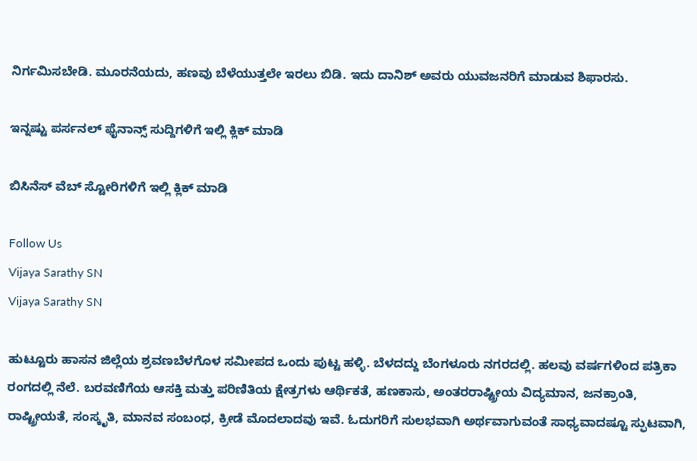ನಿರ್ಗಮಿಸಬೇಡಿ. ಮೂರನೆಯದು, ಹಣವು ಬೆಳೆಯುತ್ತಲೇ ಇರಲು ಬಿಡಿ. ಇದು ದಾನಿಶ್ ಅವರು ಯುವಜನರಿಗೆ ಮಾಡುವ ಶಿಫಾರಸು.

ಇನ್ನಷ್ಟು ಪರ್ಸನಲ್ ಫೈನಾನ್ಸ್ ಸುದ್ದಿಗಳಿಗೆ ಇಲ್ಲಿ ಕ್ಲಿಕ್ ಮಾಡಿ

ಬಿಸಿನೆಸ್ ವೆಬ್ ಸ್ಟೋರಿಗಳಿಗೆ ಇಲ್ಲಿ ಕ್ಲಿಕ್ ಮಾಡಿ

Follow Us
Vijaya Sarathy SN
Vijaya Sarathy SN

ಹುಟ್ಟೂರು ಹಾಸನ ಜಿಲ್ಲೆಯ ಶ್ರವಣಬೆಳಗೊಳ ಸಮೀಪದ ಒಂದು ಪುಟ್ಟ ಹಳ್ಳಿ. ಬೆಳದದ್ದು ಬೆಂಗಳೂರು ನಗರದಲ್ಲಿ. ಹಲವು ವರ್ಷಗಳಿಂದ ಪತ್ರಿಕಾ ರಂಗದಲ್ಲಿ ನೆಲೆ. ಬರವಣಿಗೆಯ ಆಸಕ್ತಿ ಮತ್ತು ಪರಿಣಿತಿಯ ಕ್ಷೇತ್ರಗಳು ಆರ್ಥಿಕತೆ, ಹಣಕಾಸು, ಅಂತರರಾಷ್ಟ್ರೀಯ ವಿದ್ಯಮಾನ, ಜನಕ್ರಾಂತಿ, ರಾಷ್ಟ್ರೀಯತೆ, ಸಂಸ್ಕೃತಿ, ಮಾನವ ಸಂಬಂಧ, ಕ್ರೀಡೆ ಮೊದಲಾದವು ಇವೆ. ಓದುಗರಿಗೆ ಸುಲಭವಾಗಿ ಅರ್ಥವಾಗುವಂತೆ ಸಾಧ್ಯವಾದಷ್ಟೂ ಸ್ಫುಟವಾಗಿ,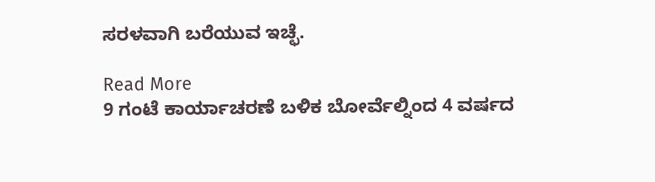ಸರಳವಾಗಿ ಬರೆಯುವ ಇಚ್ಛೆ.

Read More
9 ಗಂಟೆ ಕಾರ್ಯಾಚರಣೆ ಬಳಿಕ ಬೋರ್ವೆಲ್ನಿಂದ 4 ವರ್ಷದ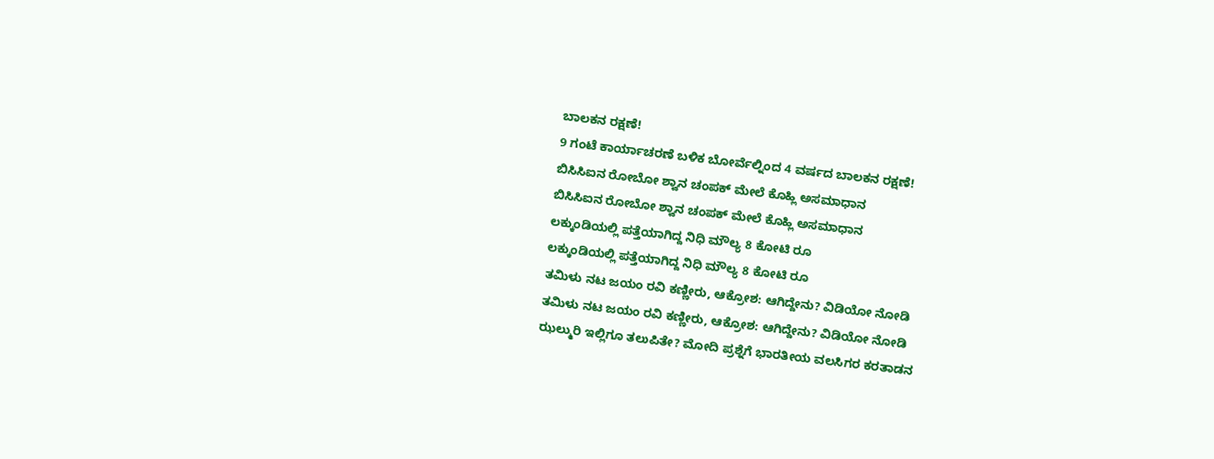ಬಾಲಕನ ರಕ್ಷಣೆ!
9 ಗಂಟೆ ಕಾರ್ಯಾಚರಣೆ ಬಳಿಕ ಬೋರ್ವೆಲ್ನಿಂದ 4 ವರ್ಷದ ಬಾಲಕನ ರಕ್ಷಣೆ!
ಬಿಸಿಸಿಐನ ರೋಬೋ ಶ್ವಾನ ಚಂಪಕ್ ಮೇಲೆ ಕೊಹ್ಲಿ ಅಸಮಾಧಾನ
ಬಿಸಿಸಿಐನ ರೋಬೋ ಶ್ವಾನ ಚಂಪಕ್ ಮೇಲೆ ಕೊಹ್ಲಿ ಅಸಮಾಧಾನ
ಲಕ್ಕುಂಡಿಯಲ್ಲಿ ಪತ್ತೆಯಾಗಿದ್ದ ನಿಧಿ ಮೌಲ್ಯ 8 ಕೋಟಿ ರೂ
ಲಕ್ಕುಂಡಿಯಲ್ಲಿ ಪತ್ತೆಯಾಗಿದ್ದ ನಿಧಿ ಮೌಲ್ಯ 8 ಕೋಟಿ ರೂ
ತಮಿಳು ನಟ ಜಯಂ ರವಿ ಕಣ್ಣೀರು, ಆಕ್ರೋಶ: ಆಗಿದ್ದೇನು? ವಿಡಿಯೋ ನೋಡಿ
ತಮಿಳು ನಟ ಜಯಂ ರವಿ ಕಣ್ಣೀರು, ಆಕ್ರೋಶ: ಆಗಿದ್ದೇನು? ವಿಡಿಯೋ ನೋಡಿ
ಝಲ್ಮುರಿ ಇಲ್ಲಿಗೂ ತಲುಪಿತೇ? ಮೋದಿ ಪ್ರಶ್ನೆಗೆ ಭಾರತೀಯ ವಲಸಿಗರ ಕರತಾಡನ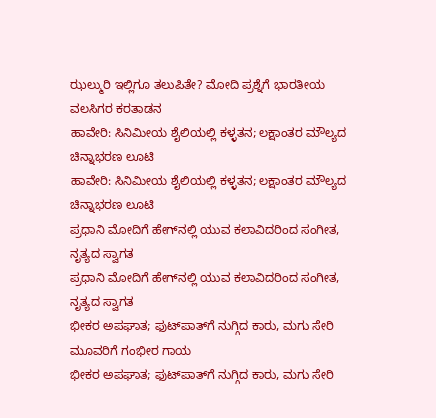ಝಲ್ಮುರಿ ಇಲ್ಲಿಗೂ ತಲುಪಿತೇ? ಮೋದಿ ಪ್ರಶ್ನೆಗೆ ಭಾರತೀಯ ವಲಸಿಗರ ಕರತಾಡನ
ಹಾವೇರಿ: ಸಿನಿಮೀಯ ಶೈಲಿಯಲ್ಲಿ ಕಳ್ಳತನ; ಲಕ್ಷಾಂತರ ಮೌಲ್ಯದ ಚಿನ್ನಾಭರಣ ಲೂಟಿ
ಹಾವೇರಿ: ಸಿನಿಮೀಯ ಶೈಲಿಯಲ್ಲಿ ಕಳ್ಳತನ; ಲಕ್ಷಾಂತರ ಮೌಲ್ಯದ ಚಿನ್ನಾಭರಣ ಲೂಟಿ
ಪ್ರಧಾನಿ ಮೋದಿಗೆ ಹೇಗ್‌ನಲ್ಲಿ ಯುವ ಕಲಾವಿದರಿಂದ ಸಂಗೀತ, ನೃತ್ಯದ ಸ್ವಾಗತ
ಪ್ರಧಾನಿ ಮೋದಿಗೆ ಹೇಗ್‌ನಲ್ಲಿ ಯುವ ಕಲಾವಿದರಿಂದ ಸಂಗೀತ, ನೃತ್ಯದ ಸ್ವಾಗತ
ಭೀಕರ ಅಪಘಾತ; ಫುಟ್‌ಪಾತ್‌ಗೆ ನುಗ್ಗಿದ ಕಾರು, ಮಗು ಸೇರಿ ಮೂವರಿಗೆ ಗಂಭೀರ ಗಾಯ
ಭೀಕರ ಅಪಘಾತ; ಫುಟ್‌ಪಾತ್‌ಗೆ ನುಗ್ಗಿದ ಕಾರು, ಮಗು ಸೇರಿ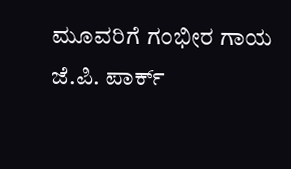ಮೂವರಿಗೆ ಗಂಭೀರ ಗಾಯ
ಜೆ.ಪಿ. ಪಾರ್ಕ್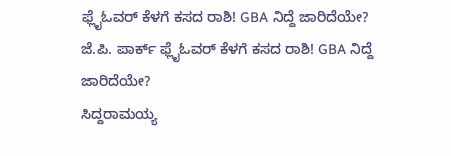ಫ್ಲೈಓವರ್ ಕೆಳಗೆ ಕಸದ ರಾಶಿ! GBA ನಿದ್ದೆ ಜಾರಿದೆಯೇ?
ಜೆ.ಪಿ. ಪಾರ್ಕ್ ಫ್ಲೈಓವರ್ ಕೆಳಗೆ ಕಸದ ರಾಶಿ! GBA ನಿದ್ದೆ ಜಾರಿದೆಯೇ?
ಸಿದ್ದರಾಮಯ್ಯ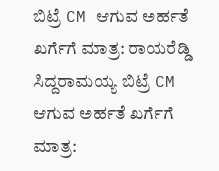ಬಿಟ್ರೆ CM ಆಗುವ ಅರ್ಹತೆ ಖರ್ಗೆಗೆ ಮಾತ್ರ: ರಾಯರೆಡ್ಡಿ
ಸಿದ್ದರಾಮಯ್ಯ ಬಿಟ್ರೆ CM ಆಗುವ ಅರ್ಹತೆ ಖರ್ಗೆಗೆ ಮಾತ್ರ: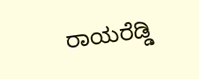ರಾಯರೆಡ್ಡಿ